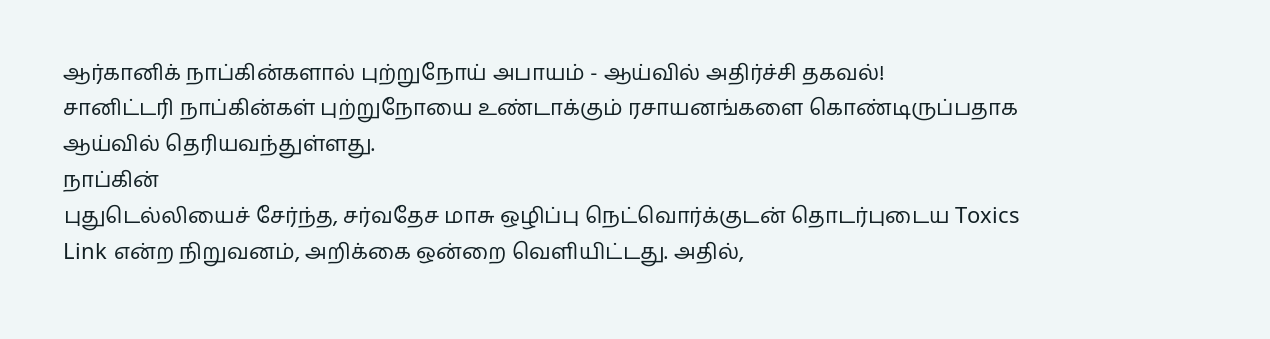ஆர்கானிக் நாப்கின்களால் புற்றுநோய் அபாயம் - ஆய்வில் அதிர்ச்சி தகவல்!
சானிட்டரி நாப்கின்கள் புற்றுநோயை உண்டாக்கும் ரசாயனங்களை கொண்டிருப்பதாக ஆய்வில் தெரியவந்துள்ளது.
நாப்கின்
புதுடெல்லியைச் சேர்ந்த, சர்வதேச மாசு ஒழிப்பு நெட்வொர்க்குடன் தொடர்புடைய Toxics Link என்ற நிறுவனம், அறிக்கை ஒன்றை வெளியிட்டது. அதில்,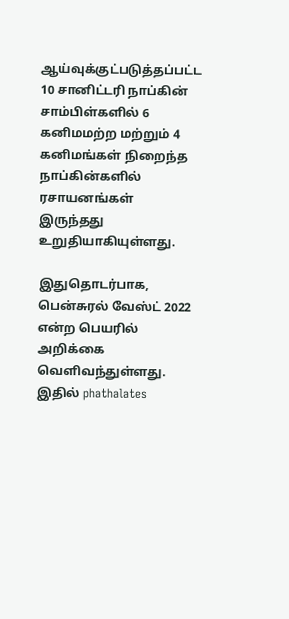ஆய்வுக்குட்படுத்தப்பட்ட 10 சானிட்டரி நாப்கின் சாம்பிள்களில் 6 கனிமமற்ற மற்றும் 4 கனிமங்கள் நிறைந்த நாப்கின்களில் ரசாயனங்கள் இருந்தது உறுதியாகியுள்ளது.

இதுதொடர்பாக, பென்சுரல் வேஸ்ட் 2022 என்ற பெயரில் அறிக்கை வெளிவந்துள்ளது. இதில் phathalates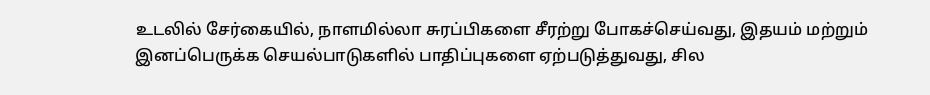உடலில் சேர்கையில், நாளமில்லா சுரப்பிகளை சீரற்று போகச்செய்வது, இதயம் மற்றும் இனப்பெருக்க செயல்பாடுகளில் பாதிப்புகளை ஏற்படுத்துவது, சில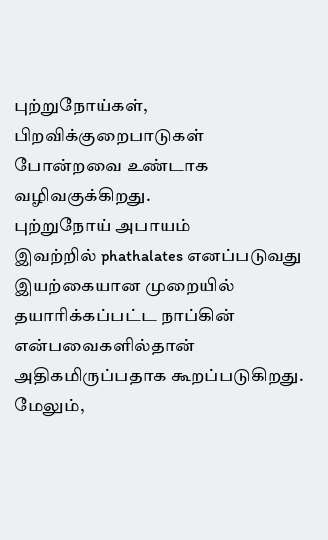புற்றுநோய்கள், பிறவிக்குறைபாடுகள் போன்றவை உண்டாக வழிவகுக்கிறது.
புற்றுநோய் அபாயம்
இவற்றில் phathalates எனப்படுவது இயற்கையான முறையில் தயாரிக்கப்பட்ட நாப்கின் என்பவைகளில்தான் அதிகமிருப்பதாக கூறப்படுகிறது. மேலும்,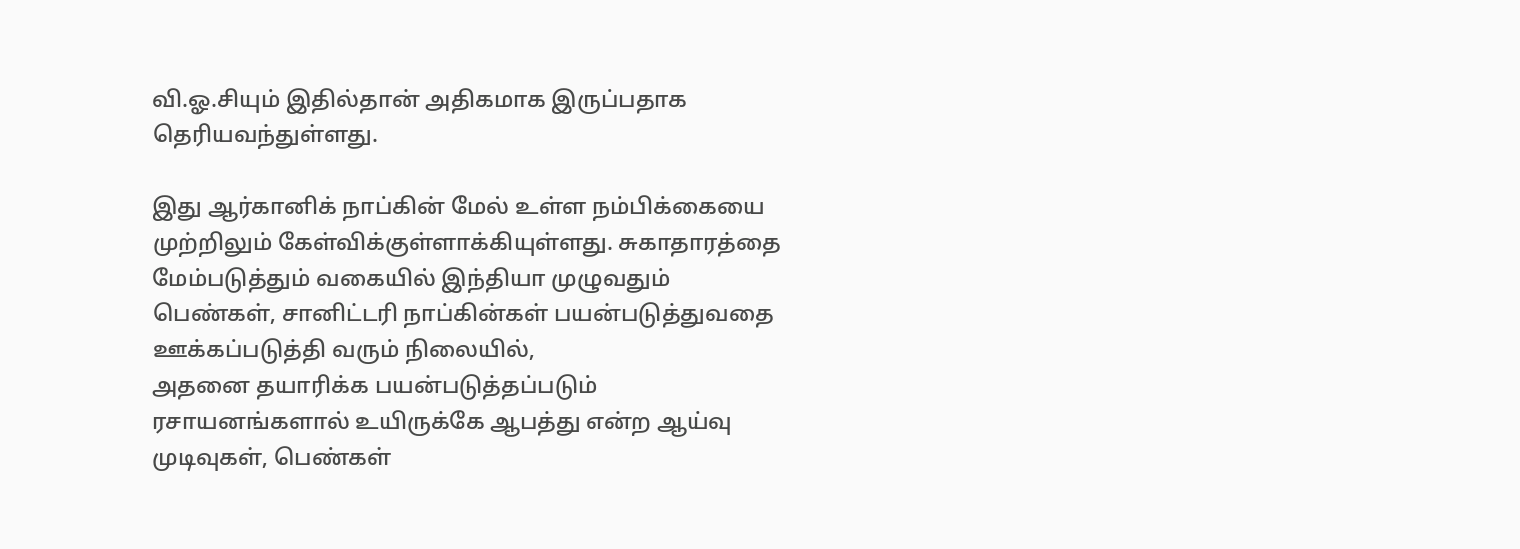வி.ஓ.சியும் இதில்தான் அதிகமாக இருப்பதாக தெரியவந்துள்ளது.

இது ஆர்கானிக் நாப்கின் மேல் உள்ள நம்பிக்கையை முற்றிலும் கேள்விக்குள்ளாக்கியுள்ளது. சுகாதாரத்தை மேம்படுத்தும் வகையில் இந்தியா முழுவதும் பெண்கள், சானிட்டரி நாப்கின்கள் பயன்படுத்துவதை ஊக்கப்படுத்தி வரும் நிலையில்,
அதனை தயாரிக்க பயன்படுத்தப்படும் ரசாயனங்களால் உயிருக்கே ஆபத்து என்ற ஆய்வு முடிவுகள், பெண்கள்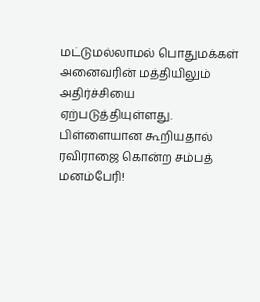மட்டுமல்லாமல் பொதுமக்கள் அனைவரின் மத்தியிலும் அதிர்ச்சியை ஏற்படுத்தியுள்ளது.
பிள்ளையான கூறியதால் ரவிராஜை கொன்ற சம்பத் மனம்பேரி!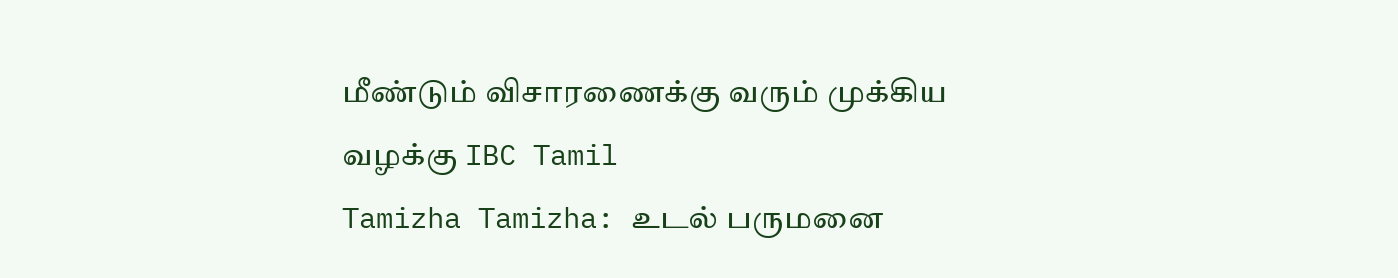மீண்டும் விசாரணைக்கு வரும் முக்கிய வழக்கு IBC Tamil
Tamizha Tamizha: உடல் பருமனை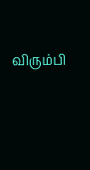விரும்பி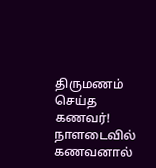திருமணம் செய்த கணவர்! நாளடைவில் கணவனால்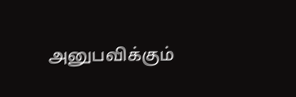அனுபவிக்கும்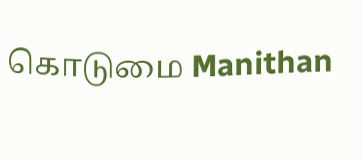கொடுமை Manithan